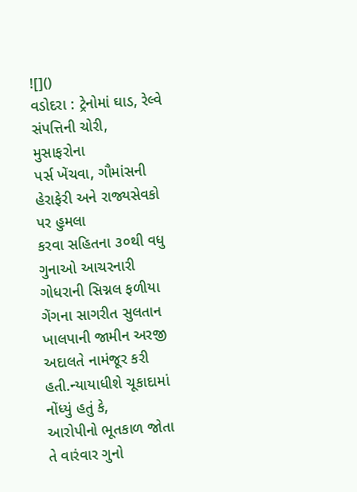![]()
વડોદરા : ટ્રેનોમાં ઘાડ, રેલ્વે સંપત્તિની ચોરી, મુસાફરોના
પર્સ ખેંચવા, ગૌમાંસની હેરાફેરી અને રાજ્યસેવકો પર હુમલા
કરવા સહિતના ૩૦થી વધુ ગુનાઓ આચરનારી ગોધરાની સિગ્નલ ફળીયા ગેંગના સાગરીત સુલતાન
ખાલપાની જામીન અરજી અદાલતે નામંજૂર કરી હતી.ન્યાયાધીશે ચૂકાદામાં નોંધ્યું હતું કે,
આરોપીનો ભૂતકાળ જોતા તે વારંવાર ગુનો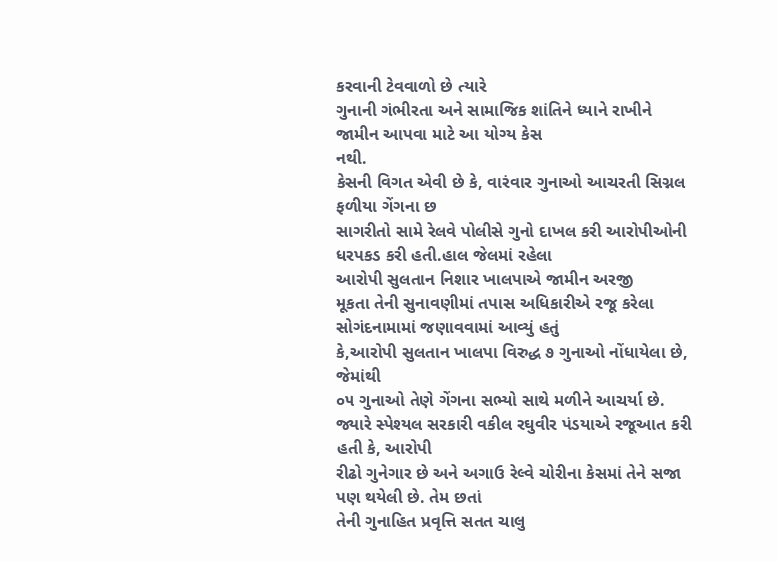કરવાની ટેવવાળો છે ત્યારે
ગુનાની ગંભીરતા અને સામાજિક શાંતિને ધ્યાને રાખીને જામીન આપવા માટે આ યોગ્ય કેસ
નથી.
કેસની વિગત એવી છે કે, વારંવાર ગુનાઓ આચરતી સિગ્નલ ફળીયા ગેંગના છ
સાગરીતો સામે રેલવે પોલીસે ગુનો દાખલ કરી આરોપીઓની ધરપકડ કરી હતી.હાલ જેલમાં રહેલા
આરોપી સુલતાન નિશાર ખાલપાએ જામીન અરજી
મૂકતા તેની સુનાવણીમાં તપાસ અધિકારીએ રજૂ કરેલા સોગંદનામામાં જણાવવામાં આવ્યું હતું
કે,આરોપી સુલતાન ખાલપા વિરુદ્ધ ૭ ગુનાઓ નોંધાયેલા છે, જેમાંથી
૦૫ ગુનાઓ તેણે ગેંગના સભ્યો સાથે મળીને આચર્યા છે.
જ્યારે સ્પેશ્યલ સરકારી વકીલ રઘુવીર પંડયાએ રજૂઆત કરી હતી કે, આરોપી
રીઢો ગુનેગાર છે અને અગાઉ રેલ્વે ચોરીના કેસમાં તેને સજા પણ થયેલી છે. તેમ છતાં
તેની ગુનાહિત પ્રવૃત્તિ સતત ચાલુ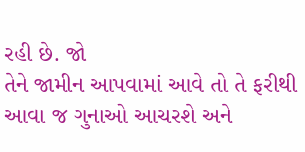રહી છે. જો
તેને જામીન આપવામાં આવે તો તે ફરીથી આવા જ ગુનાઓ આચરશે અને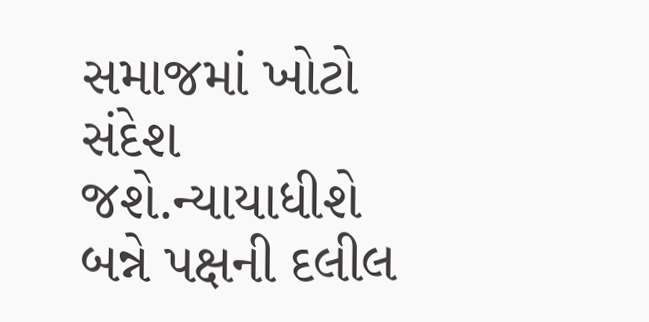સમાજમાં ખોટો સંદેશ
જશે.ન્યાયાધીશે બન્ને પક્ષની દલીલ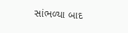સાંભળ્યા બાદ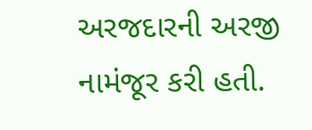અરજદારની અરજી નામંજૂર કરી હતી.